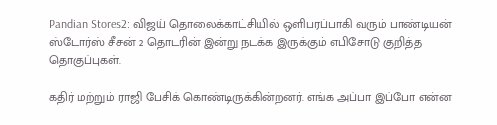Pandian Stores2: விஜய் தொலைக்காட்சியில் ஒளிபரப்பாகி வரும் பாண்டியன் ஸ்டோர்ஸ் சீசன் 2 தொடரின் இன்று நடக்க இருக்கும் எபிசோடு குறித்த தொகுப்புகள்.

கதிர் மற்றும் ராஜி பேசிக் கொண்டிருக்கின்றனர். எங்க அப்பா இப்போ என்ன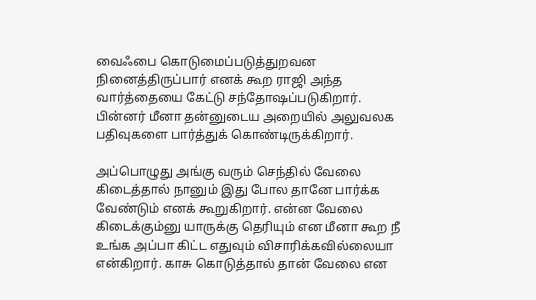வைஃபை கொடுமைப்படுத்துறவன நினைத்திருப்பார் எனக் கூற ராஜி அந்த வார்த்தையை கேட்டு சந்தோஷப்படுகிறார். பின்னர் மீனா தன்னுடைய அறையில் அலுவலக பதிவுகளை பார்த்துக் கொண்டிருக்கிறார்.

அப்பொழுது அங்கு வரும் செந்தில் வேலை கிடைத்தால் நானும் இது போல தானே பார்க்க வேண்டும் எனக் கூறுகிறார். என்ன வேலை கிடைக்கும்னு யாருக்கு தெரியும் என மீனா கூற நீ உங்க அப்பா கிட்ட எதுவும் விசாரிக்கவில்லையா என்கிறார். காசு கொடுத்தால் தான் வேலை என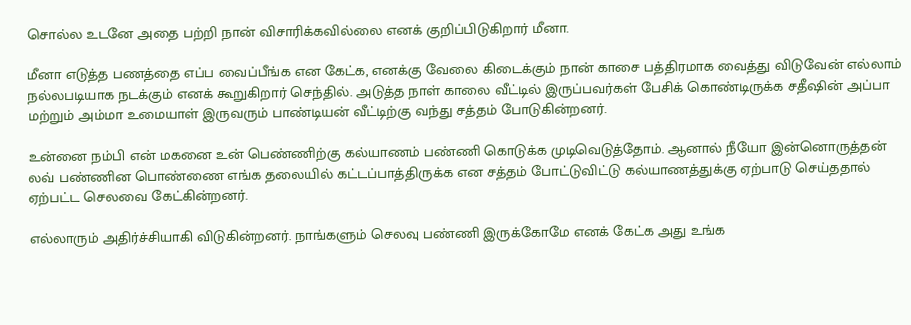சொல்ல உடனே அதை பற்றி நான் விசாரிக்கவில்லை எனக் குறிப்பிடுகிறார் மீனா.

மீனா எடுத்த பணத்தை எப்ப வைப்பீங்க என கேட்க, எனக்கு வேலை கிடைக்கும் நான் காசை பத்திரமாக வைத்து விடுவேன் எல்லாம் நல்லபடியாக நடக்கும் எனக் கூறுகிறார் செந்தில். அடுத்த நாள் காலை வீட்டில் இருப்பவர்கள் பேசிக் கொண்டிருக்க சதீஷின் அப்பா மற்றும் அம்மா உமையாள் இருவரும் பாண்டியன் வீட்டிற்கு வந்து சத்தம் போடுகின்றனர்.

உன்னை நம்பி என் மகனை உன் பெண்ணிற்கு கல்யாணம் பண்ணி கொடுக்க முடிவெடுத்தோம். ஆனால் நீயோ இன்னொருத்தன் லவ் பண்ணின பொண்ணை எங்க தலையில் கட்டப்பாத்திருக்க என சத்தம் போட்டுவிட்டு கல்யாணத்துக்கு ஏற்பாடு செய்ததால் ஏற்பட்ட செலவை கேட்கின்றனர்.

எல்லாரும் அதிர்ச்சியாகி விடுகின்றனர். நாங்களும் செலவு பண்ணி இருக்கோமே எனக் கேட்க அது உங்க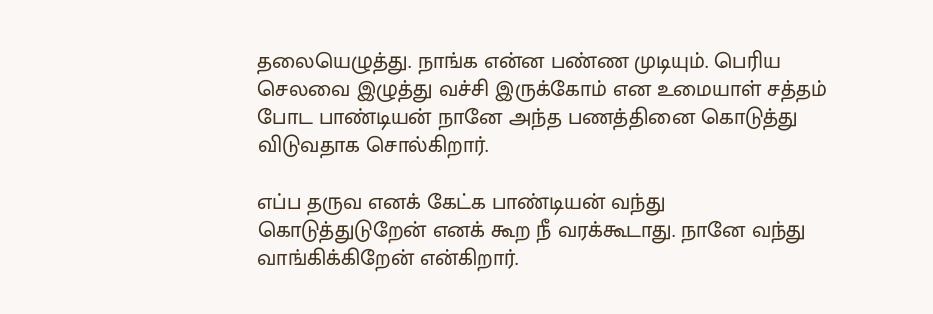தலையெழுத்து. நாங்க என்ன பண்ண முடியும். பெரிய செலவை இழுத்து வச்சி இருக்கோம் என உமையாள் சத்தம் போட பாண்டியன் நானே அந்த பணத்தினை கொடுத்து விடுவதாக சொல்கிறார்.

எப்ப தருவ எனக் கேட்க பாண்டியன் வந்து கொடுத்துடுறேன் எனக் கூற நீ வரக்கூடாது. நானே வந்து வாங்கிக்கிறேன் என்கிறார்.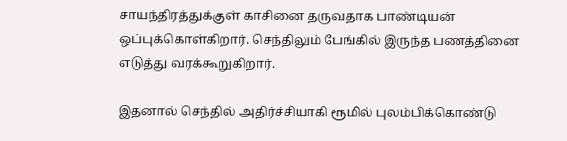சாயந்திரத்துக்குள் காசினை தருவதாக பாண்டியன் ஒப்புக்கொள்கிறார். செந்திலும் பேங்கில் இருந்த பணத்தினை எடுத்து வரக்கூறுகிறார்.

இதனால் செந்தில் அதிர்ச்சியாகி ரூமில் புலம்பிக்கொண்டு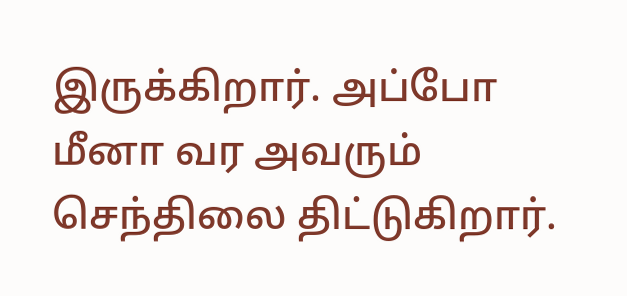இருக்கிறார். அப்போ மீனா வர அவரும் செந்திலை திட்டுகிறார்.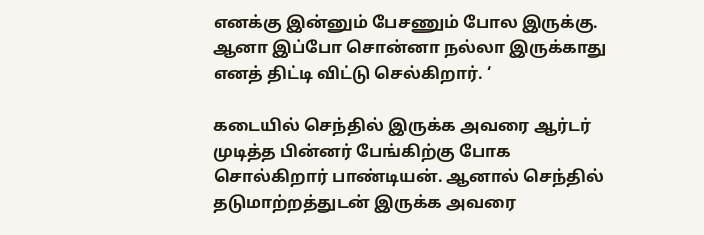எனக்கு இன்னும் பேசணும் போல இருக்கு. ஆனா இப்போ சொன்னா நல்லா இருக்காது எனத் திட்டி விட்டு செல்கிறார். ‘

கடையில் செந்தில் இருக்க அவரை ஆர்டர் முடித்த பின்னர் பேங்கிற்கு போக சொல்கிறார் பாண்டியன். ஆனால் செந்தில் தடுமாற்றத்துடன் இருக்க அவரை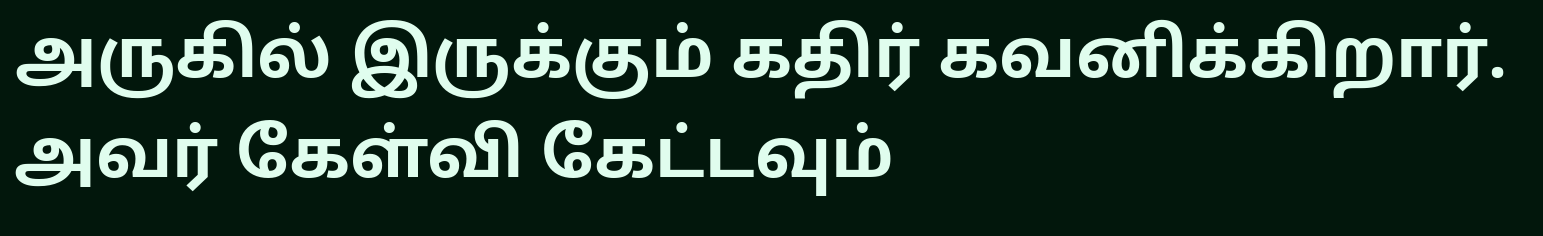அருகில் இருக்கும் கதிர் கவனிக்கிறார். அவர் கேள்வி கேட்டவும்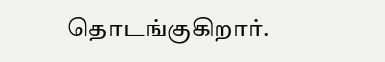தொடங்குகிறார்.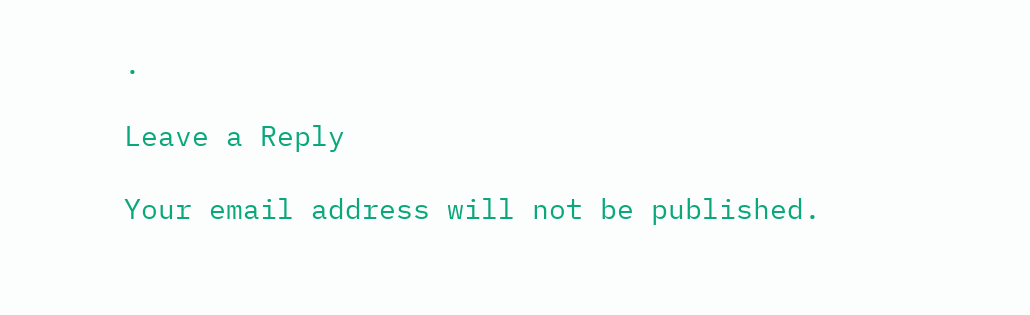.

Leave a Reply

Your email address will not be published.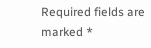Required fields are marked *